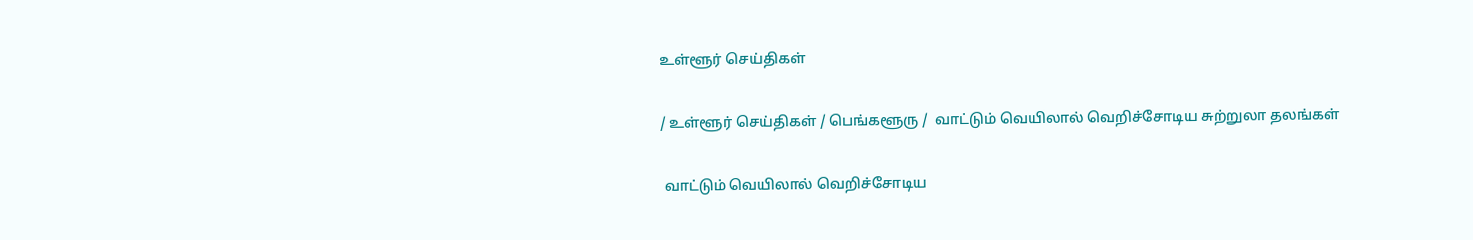உள்ளூர் செய்திகள்

/ உள்ளூர் செய்திகள் / பெங்களூரு /  வாட்டும் வெயிலால் வெறிச்சோடிய சுற்றுலா தலங்கள்

 வாட்டும் வெயிலால் வெறிச்சோடிய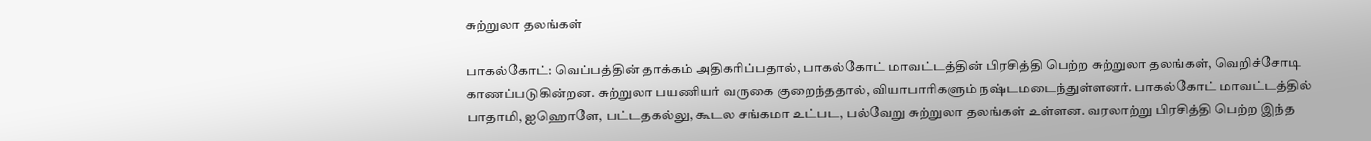சுற்றுலா தலங்கள்

பாகல்கோட்: வெப்பத்தின் தாக்கம் அதிகரிப்பதால், பாகல்கோட் மாவட்டத்தின் பிரசித்தி பெற்ற சுற்றுலா தலங்கள், வெறிச்சோடி காணப்படுகின்றன. சுற்றுலா பயணியர் வருகை குறைந்ததால், வியாபாரிகளும் நஷ்டமடைந்துள்ளனர். பாகல்கோட் மாவட்டத்தில் பாதாமி, ஐஹொளே, பட்டதகல்லு, கூடல சங்கமா உட்பட, பல்வேறு சுற்றுலா தலங்கள் உள்ளன. வரலாற்று பிரசித்தி பெற்ற இந்த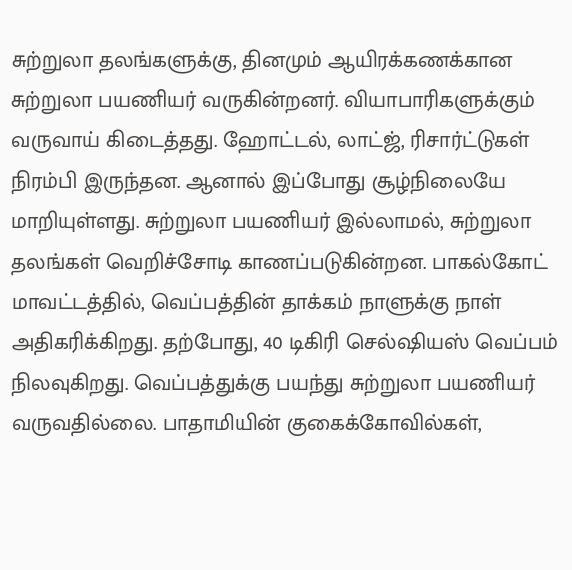சுற்றுலா தலங்களுக்கு, தினமும் ஆயிரக்கணக்கான சுற்றுலா பயணியர் வருகின்றனர். வியாபாரிகளுக்கும் வருவாய் கிடைத்தது. ஹோட்டல், லாட்ஜ், ரிசார்ட்டுகள் நிரம்பி இருந்தன. ஆனால் இப்போது சூழ்நிலையே மாறியுள்ளது. சுற்றுலா பயணியர் இல்லாமல், சுற்றுலா தலங்கள் வெறிச்சோடி காணப்படுகின்றன. பாகல்கோட் மாவட்டத்தில், வெப்பத்தின் தாக்கம் நாளுக்கு நாள் அதிகரிக்கிறது. தற்போது, 40 டிகிரி செல்ஷியஸ் வெப்பம் நிலவுகிறது. வெப்பத்துக்கு பயந்து சுற்றுலா பயணியர் வருவதில்லை. பாதாமியின் குகைக்கோவில்கள்,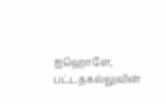ஐஹொளே, பட்டதகல்லுவின்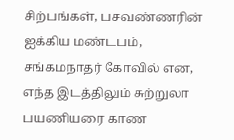சிற்பங்கள், பசவண்ணரின் ஐக்கிய மண்டபம், சங்கமநாதர் கோவில் என, எந்த இடத்திலும் சுற்றுலா பயணியரை காண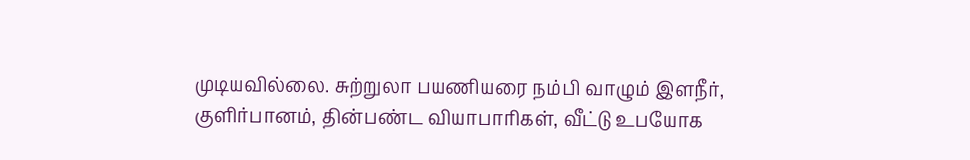முடியவில்லை. சுற்றுலா பயணியரை நம்பி வாழும் இளநீர், குளிர்பானம், தின்பண்ட வியாபாரிகள், வீட்டு உபயோக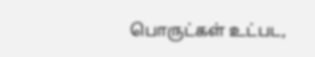பொருட்கள் உட்பட,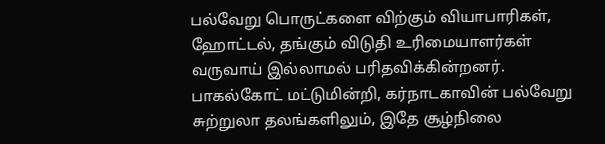பல்வேறு பொருட்களை விற்கும் வியாபாரிகள், ஹோட்டல், தங்கும் விடுதி உரிமையாளர்கள் வருவாய் இல்லாமல் பரிதவிக்கின்றனர். பாகல்கோட் மட்டுமின்றி, கர்நாடகாவின் பல்வேறு சுற்றுலா தலங்களிலும், இதே சூழ்நிலை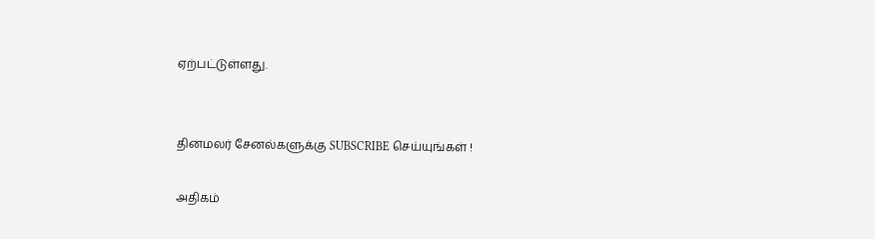ஏற்பட்டுள்ளது.


தினமலர் சேனல்களுக்கு SUBSCRIBE செய்யுங்கள் !

அதிகம்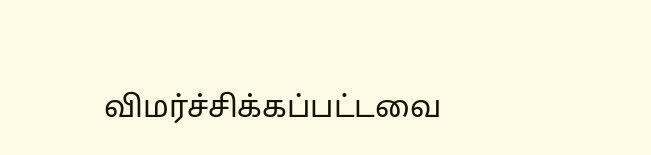விமர்ச்சிக்கப்பட்டவை